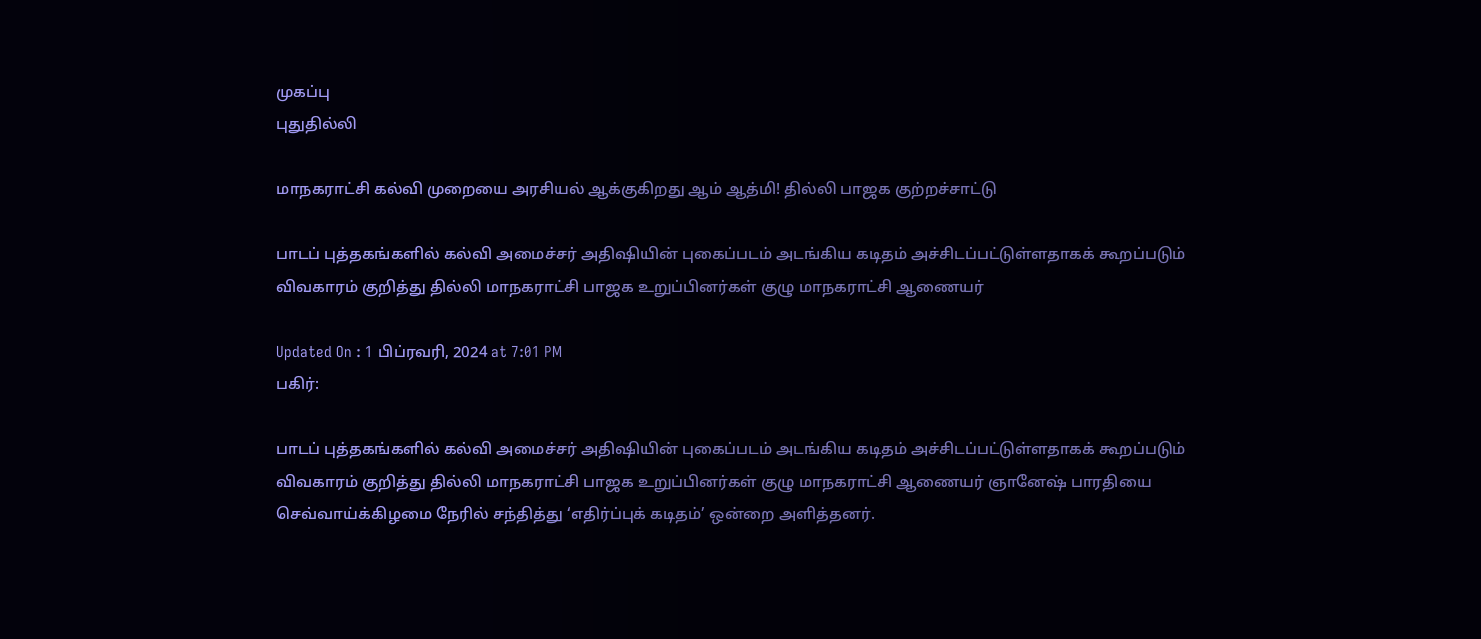முகப்பு
புதுதில்லி

மாநகராட்சி கல்வி முறையை அரசியல் ஆக்குகிறது ஆம் ஆத்மி! தில்லி பாஜக குற்றச்சாட்டு

பாடப் புத்தகங்களில் கல்வி அமைச்சர் அதிஷியின் புகைப்படம் அடங்கிய கடிதம் அச்சிடப்பட்டுள்ளதாகக் கூறப்படும் விவகாரம் குறித்து தில்லி மாநகராட்சி பாஜக உறுப்பினர்கள் குழு மாநகராட்சி ஆணையர்

Updated On : 1 பிப்ரவரி, 2024 at 7:01 PM
பகிர்:

பாடப் புத்தகங்களில் கல்வி அமைச்சர் அதிஷியின் புகைப்படம் அடங்கிய கடிதம் அச்சிடப்பட்டுள்ளதாகக் கூறப்படும் விவகாரம் குறித்து தில்லி மாநகராட்சி பாஜக உறுப்பினர்கள் குழு மாநகராட்சி ஆணையர் ஞானேஷ் பாரதியை செவ்வாய்க்கிழமை நேரில் சந்தித்து ‘எதிர்ப்புக் கடிதம்’ ஒன்றை அளித்தனர்.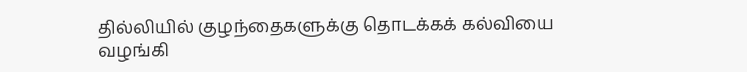தில்லியில் குழந்தைகளுக்கு தொடக்கக் கல்வியை வழங்கி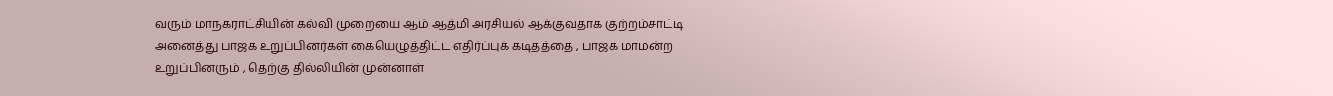வரும் மாநகராட்சியின் கல்வி முறையை ஆம் ஆத்மி அரசியல் ஆக்குவதாக குற்றம்சாட்டி அனைத்து பாஜக உறுப்பினர்கள் கையெழுத்திட்ட எதிர்ப்புக் கடிதத்தை , பாஜக மாமன்ற உறுப்பினரும் , தெற்கு தில்லியின் முன்னாள்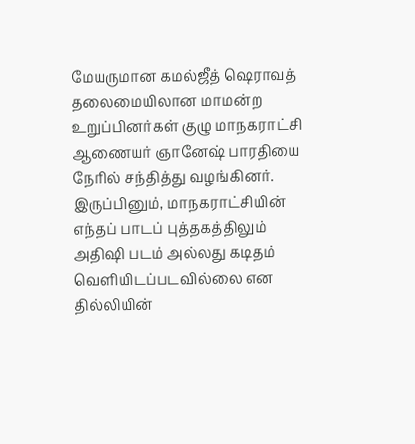மேயருமான கமல்ஜீத் ஷெராவத் தலைமையிலான மாமன்ற உறுப்பினர்கள் குழு மாநகராட்சி ஆணையர் ஞானேஷ் பாரதியை நேரில் சந்தித்து வழங்கினர். இருப்பினும், மாநகராட்சியின் எந்தப் பாடப் புத்தகத்திலும் அதிஷி படம் அல்லது கடிதம் வெளியிடப்படவில்லை என தில்லியின்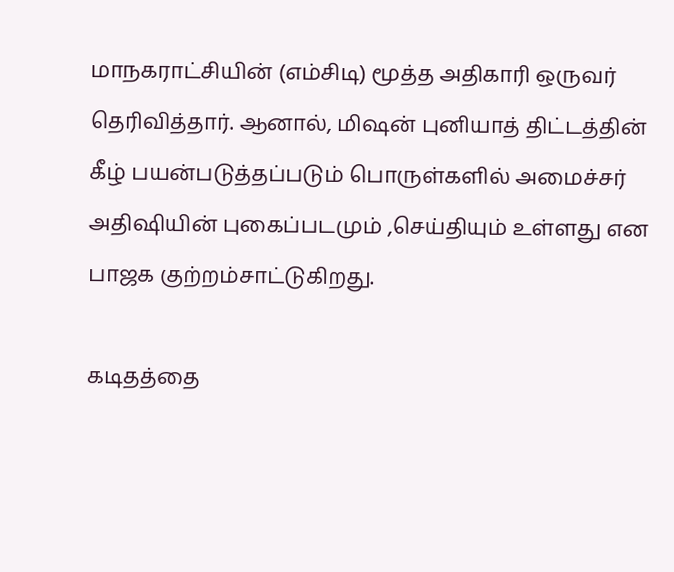மாநகராட்சியின் (எம்சிடி) மூத்த அதிகாரி ஒருவர் தெரிவித்தார். ஆனால், மிஷன் புனியாத் திட்டத்தின் கீழ் பயன்படுத்தப்படும் பொருள்களில் அமைச்சர் அதிஷியின் புகைப்படமும் ,செய்தியும் உள்ளது என பாஜக குற்றம்சாட்டுகிறது.

கடிதத்தை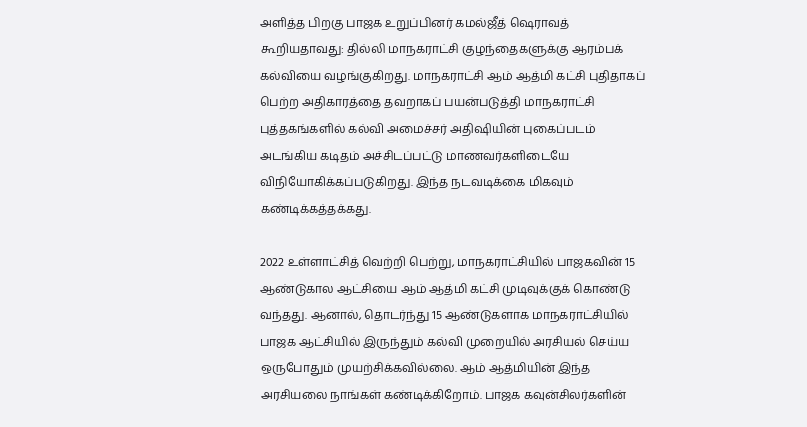அளித்த பிறகு பாஜக உறுப்பினர் கமல்ஜீத் ஷெராவத் கூறியதாவது: தில்லி மாநகராட்சி குழந்தைகளுக்கு ஆரம்பக் கல்வியை வழங்குகிறது. மாநகராட்சி ஆம் ஆத்மி கட்சி புதிதாகப் பெற்ற அதிகாரத்தை தவறாகப் பயன்படுத்தி மாநகராட்சி புத்தகங்களில் கல்வி அமைச்சர் அதிஷியின் புகைப்படம் அடங்கிய கடிதம் அச்சிடப்பட்டு மாணவர்களிடையே விநியோகிக்கப்படுகிறது. இந்த நடவடிக்கை மிகவும் கண்டிக்கத்தக்கது.

2022 உள்ளாட்சித் வெற்றி பெற்று, மாநகராட்சியில் பாஜகவின் 15 ஆண்டுகால ஆட்சியை ஆம் ஆத்மி கட்சி முடிவுக்குக் கொண்டு வந்தது. ஆனால், தொடர்ந்து 15 ஆண்டுகளாக மாநகராட்சியில் பாஜக ஆட்சியில் இருந்தும் கல்வி முறையில் அரசியல் செய்ய ஒருபோதும் முயற்சிக்கவில்லை. ஆம் ஆத்மியின் இந்த அரசியலை நாங்கள் கண்டிக்கிறோம். பாஜக கவுன்சிலர்களின்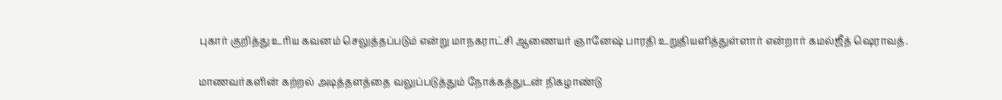புகார் குறித்து உரிய கவனம் செலுத்தப்படும் என்று மாநகராட்சி ஆணையர் ஞானேஷ் பாரதி உறுதியளித்துள்ளார் என்றார் கமல்ஜீத் ஷெராவத்.

மாணவர்களின் கற்றல் அடித்தளத்தை வலுப்படுத்தும் நோக்கத்துடன் நிகழாண்டு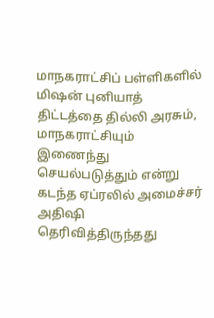மாநகராட்சிப் பள்ளிகளில் மிஷன் புனியாத் திட்டத்தை தில்லி அரசும், மாநகராட்சியும் இணைந்து செயல்படுத்தும் என்று கடந்த ஏப்ரலில் அமைச்சர் அதிஷி தெரிவித்திருந்தது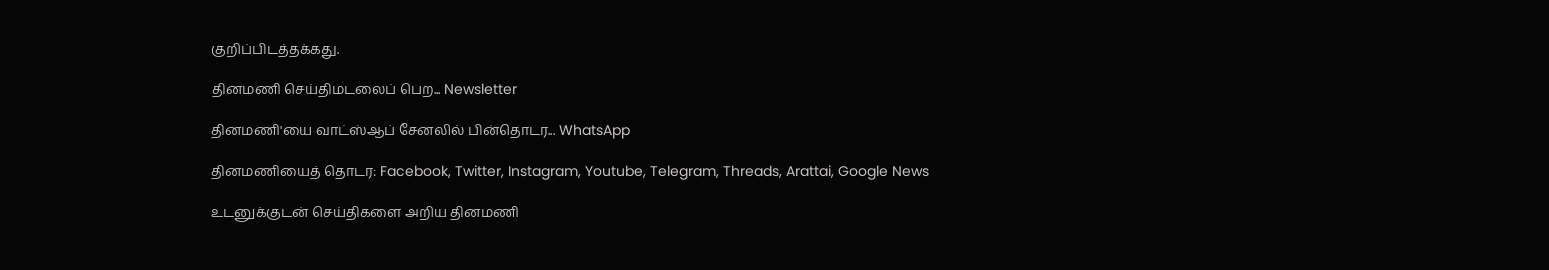குறிப்பிடத்தக்கது.

தினமணி செய்திமடலைப் பெற... Newsletter

தினமணி'யை வாட்ஸ்ஆப் சேனலில் பின்தொடர... WhatsApp

தினமணியைத் தொடர: Facebook, Twitter, Instagram, Youtube, Telegram, Threads, Arattai, Google News

உடனுக்குடன் செய்திகளை அறிய தினமணி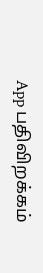App பதிவிறக்கம்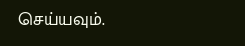செய்யவும்.